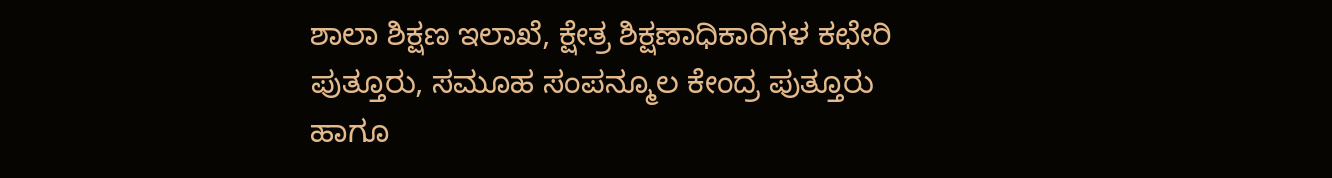ಶಾಲಾ ಶಿಕ್ಷಣ ಇಲಾಖೆ, ಕ್ಷೇತ್ರ ಶಿಕ್ಷಣಾಧಿಕಾರಿಗಳ ಕಛೇರಿ ಪುತ್ತೂರು, ಸಮೂಹ ಸಂಪನ್ಮೂಲ ಕೇಂದ್ರ ಪುತ್ತೂರು ಹಾಗೂ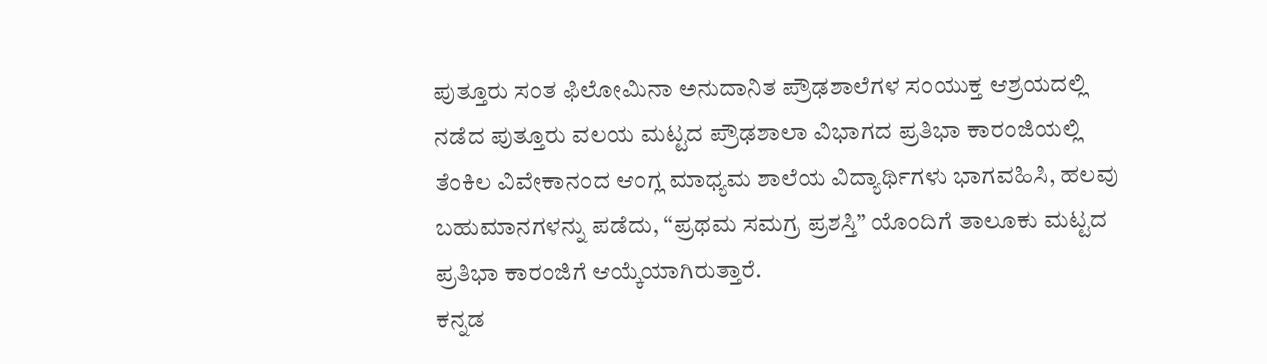ಪುತ್ತೂರು ಸಂತ ಫಿಲೋಮಿನಾ ಅನುದಾನಿತ ಪ್ರೌಢಶಾಲೆಗಳ ಸಂಯುಕ್ತ ಆಶ್ರಯದಲ್ಲಿ
ನಡೆದ ಪುತ್ತೂರು ವಲಯ ಮಟ್ಟದ ಪ್ರೌಢಶಾಲಾ ವಿಭಾಗದ ಪ್ರತಿಭಾ ಕಾರಂಜಿಯಲ್ಲಿ ತೆಂಕಿಲ ವಿವೇಕಾನಂದ ಆಂಗ್ಲ ಮಾಧ್ಯಮ ಶಾಲೆಯ ವಿದ್ಯಾರ್ಥಿಗಳು ಭಾಗವಹಿಸಿ, ಹಲವು ಬಹುಮಾನಗಳನ್ನು ಪಡೆದು, “ಪ್ರಥಮ ಸಮಗ್ರ ಪ್ರಶಸ್ತಿ” ಯೊಂದಿಗೆ ತಾಲೂಕು ಮಟ್ಟದ ಪ್ರತಿಭಾ ಕಾರಂಜಿಗೆ ಆಯ್ಕೆಯಾಗಿರುತ್ತಾರೆ.
ಕನ್ನಡ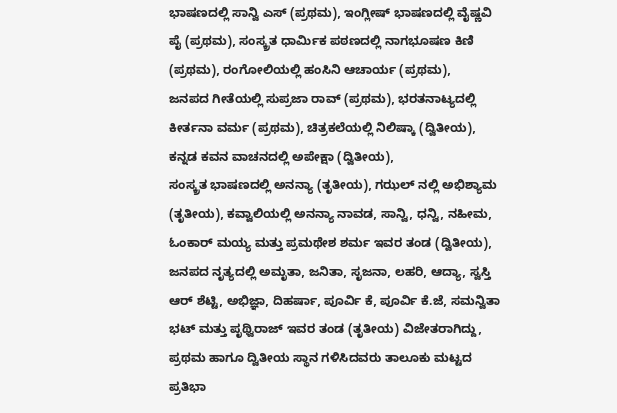ಭಾಷಣದಲ್ಲಿ ಸಾನ್ವಿ ಎಸ್ (ಪ್ರಥಮ), ಇಂಗ್ಲೀಷ್ ಭಾಷಣದಲ್ಲಿ ವೈಷ್ಣವಿ ಪೈ (ಪ್ರಥಮ), ಸಂಸ್ಕ್ರತ ಧಾರ್ಮಿಕ ಪಠಣದಲ್ಲಿ ನಾಗಭೂಷಣ ಕಿಣಿ (ಪ್ರಥಮ), ರಂಗೋಲಿಯಲ್ಲಿ ಹಂಸಿನಿ ಆಚಾರ್ಯ (ಪ್ರಥಮ),
ಜನಪದ ಗೀತೆಯಲ್ಲಿ ಸುಪ್ರಜಾ ರಾವ್ (ಪ್ರಥಮ), ಭರತನಾಟ್ಯದಲ್ಲಿ ಕೀರ್ತನಾ ವರ್ಮ (ಪ್ರಥಮ), ಚಿತ್ರಕಲೆಯಲ್ಲಿ ನಿಲಿಷ್ಕಾ (ದ್ವಿತೀಯ), ಕನ್ನಡ ಕವನ ವಾಚನದಲ್ಲಿ ಅಪೇಕ್ಷಾ (ದ್ವಿತೀಯ),
ಸಂಸ್ಕ್ರತ ಭಾಷಣದಲ್ಲಿ ಅನನ್ಯಾ (ತೃತೀಯ), ಗಝಲ್ ನಲ್ಲಿ ಅಭಿಶ್ಯಾಮ (ತೃತೀಯ), ಕವ್ವಾಲಿಯಲ್ಲಿ ಅನನ್ಯಾ ನಾವಡ, ಸಾನ್ವಿ, ಧನ್ವಿ, ನಹೀಮ, ಓಂಕಾರ್ ಮಯ್ಯ ಮತ್ತು ಪ್ರಮಥೇಶ ಶರ್ಮ ಇವರ ತಂಡ (ದ್ವಿತೀಯ),
ಜನಪದ ನೃತ್ಯದಲ್ಲಿ ಅಮೃತಾ, ಜನಿತಾ, ಸೃಜನಾ, ಲಹರಿ, ಆದ್ಯಾ, ಸ್ವಸ್ತಿ ಆರ್ ಶೆಟ್ಟಿ, ಅಭಿಜ್ಞಾ, ದಿಹರ್ಷಾ, ಪೂರ್ವಿ ಕೆ, ಪೂರ್ವಿ ಕೆ.ಜೆ, ಸಮನ್ವಿತಾ ಭಟ್ ಮತ್ತು ಪೃಥ್ವಿರಾಜ್ ಇವರ ತಂಡ (ತೃತೀಯ) ವಿಜೇತರಾಗಿದ್ದು,
ಪ್ರಥಮ ಹಾಗೂ ದ್ವಿತೀಯ ಸ್ಥಾನ ಗಳಿಸಿದವರು ತಾಲೂಕು ಮಟ್ಟದ ಪ್ರತಿಭಾ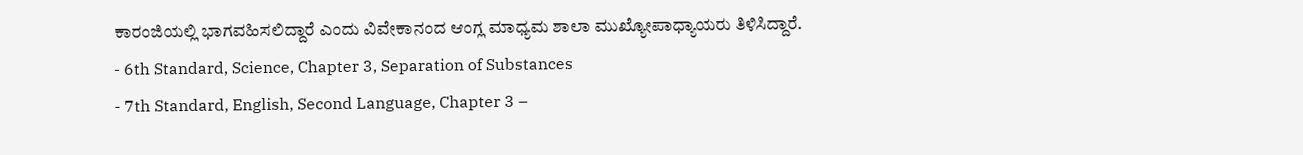ಕಾರಂಜಿಯಲ್ಲಿ ಭಾಗವಹಿಸಲಿದ್ದಾರೆ ಎಂದು ವಿವೇಕಾನಂದ ಆಂಗ್ಲ ಮಾಧ್ಯಮ ಶಾಲಾ ಮುಖ್ಯೋಪಾಧ್ಯಾಯರು ತಿಳಿಸಿದ್ದಾರೆ.
- 6th Standard, Science, Chapter 3, Separation of Substances
- 7th Standard, English, Second Language, Chapter 3 –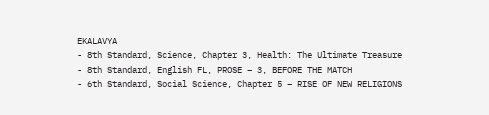EKALAVYA
- 8th Standard, Science, Chapter 3, Health: The Ultimate Treasure
- 8th Standard, English FL, PROSE – 3, BEFORE THE MATCH
- 6th Standard, Social Science, Chapter 5 – RISE OF NEW RELIGIONS